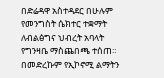በድሬዳዋ አስተዳደር በሁሉም የመንግስት ሴክተር ተቋማት ለብልፅግና ህብረት አባላት የግንዛቤ ማስጨበጫ ተሰጠ።
በመድረኩም የኢኮኖሚ ልማትን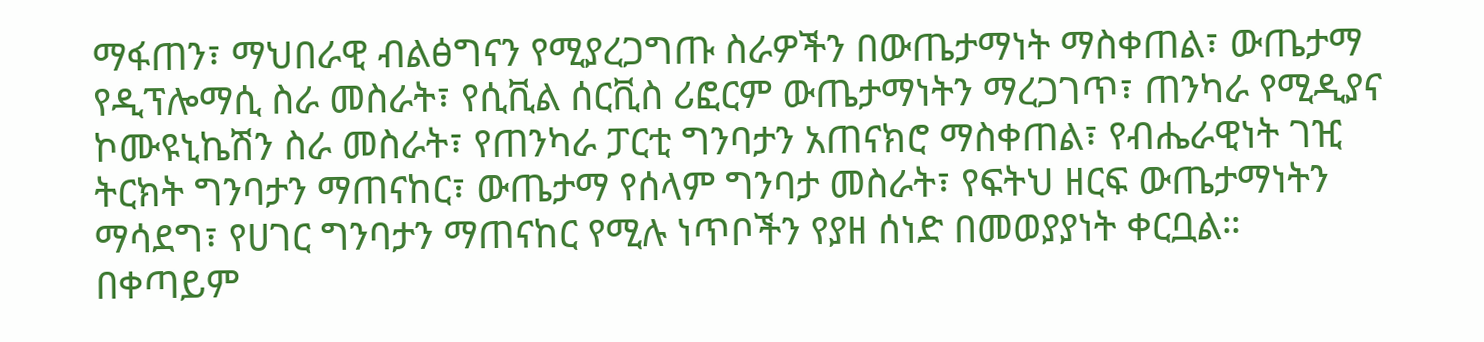ማፋጠን፣ ማህበራዊ ብልፅግናን የሚያረጋግጡ ስራዎችን በውጤታማነት ማስቀጠል፣ ውጤታማ የዲፕሎማሲ ስራ መስራት፣ የሲቪል ሰርቪስ ሪፎርም ውጤታማነትን ማረጋገጥ፣ ጠንካራ የሚዲያና ኮሙዩኒኬሽን ስራ መስራት፣ የጠንካራ ፓርቲ ግንባታን አጠናክሮ ማስቀጠል፣ የብሔራዊነት ገዢ ትርክት ግንባታን ማጠናከር፣ ውጤታማ የሰላም ግንባታ መስራት፣ የፍትህ ዘርፍ ውጤታማነትን ማሳደግ፣ የሀገር ግንባታን ማጠናከር የሚሉ ነጥቦችን የያዘ ሰነድ በመወያያነት ቀርቧል።
በቀጣይም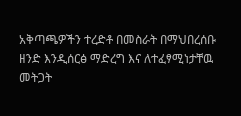አቅጣጫዎችን ተረድቶ በመስራት በማህበረሰቡ ዘንድ እንዲሰርፅ ማድረግ እና ለተፈፃሚነታቸዉ መትጋት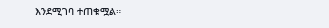እንደሚገባ ተጠቁሟል።